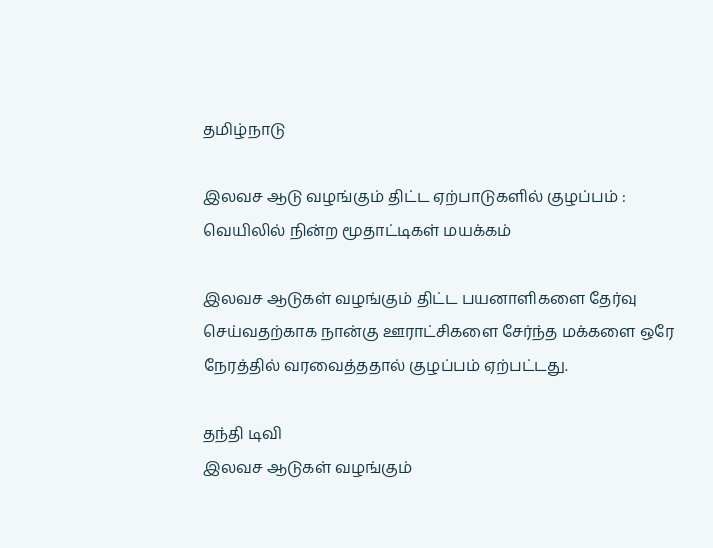தமிழ்நாடு

இலவச ஆடு வழங்கும் திட்ட ஏற்பாடுகளில் குழப்பம் : வெயிலில் நின்ற மூதாட்டிகள் மயக்கம்

இலவச ஆடுகள் வழங்கும் திட்ட பயனாளிகளை தேர்வு செய்வதற்காக நான்கு ஊராட்சிகளை சேர்ந்த மக்களை ஒரே நேரத்தில் வரவைத்ததால் குழப்பம் ஏற்பட்டது.

தந்தி டிவி
இலவச ஆடுகள் வழங்கும்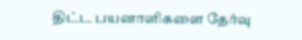திட்ட பயனாளிகளை தேர்வு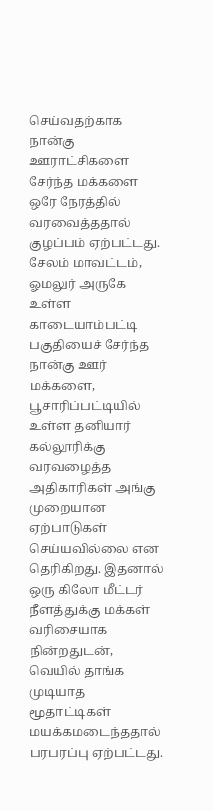செய்வதற்காக நான்கு ஊராட்சிகளை சேர்ந்த மக்களை ஒரே நேரத்தில் வரவைத்ததால் குழப்பம் ஏற்பட்டது. சேலம் மாவட்டம், ஓமலுர் அருகே உள்ள காடையாம்பட்டி பகுதியைச் சேர்ந்த நான்கு ஊர் மக்களை, பூசாரிப்பட்டியில் உள்ள தனியார் கல்லூரிக்கு வரவழைத்த அதிகாரிகள் அங்கு முறையான ஏற்பாடுகள் செய்யவில்லை என தெரிகிறது. இதனால் ஒரு கிலோ மீட்டர் நீளத்துக்கு மக்கள் வரிசையாக நின்றதுடன், வெயில் தாங்க முடியாத மூதாட்டிகள் மயக்கமடைந்ததால் பரபரப்பு ஏற்பட்டது.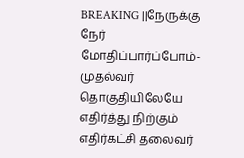BREAKING ||நேருக்கு நேர் மோதிப்பார்ப்போம்-முதல்வர் தொகுதியிலேயே எதிர்த்து நிற்கும் எதிர்கட்சி தலைவர்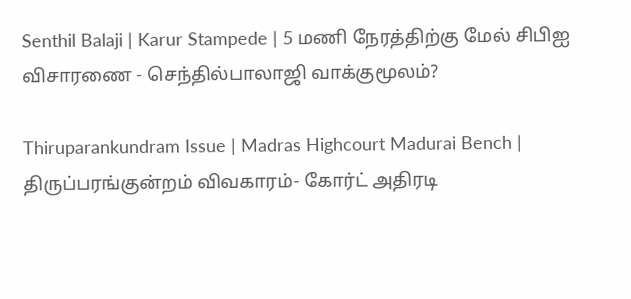Senthil Balaji | Karur Stampede | 5 மணி நேரத்திற்கு மேல் சிபிஐ விசாரணை - செந்தில்பாலாஜி வாக்குமூலம்?

Thiruparankundram Issue | Madras Highcourt Madurai Bench | திருப்பரங்குன்றம் விவகாரம்- கோர்ட் அதிரடி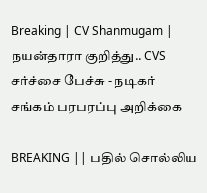Breaking | CV Shanmugam | நயன்தாரா குறித்து.. CVS சர்ச்சை பேச்சு - நடிகர் சங்கம் பரபரப்பு அறிக்கை

BREAKING || பதில் சொல்லிய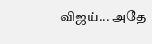விஜய்... அதே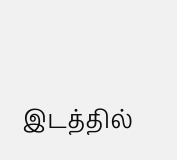இடத்தில்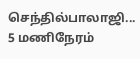செந்தில்பாலாஜி... 5 மணிநேரம்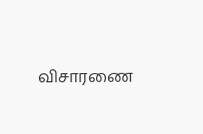விசாரணை